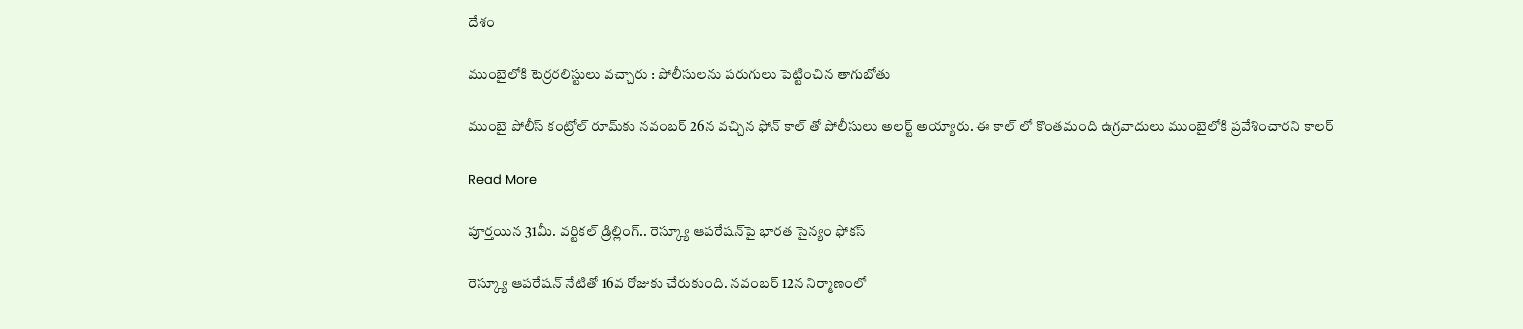దేశం

ముంబైలోకి టెర్రరలిస్టులు వచ్చారు : పోలీసులను పరుగులు పెట్టించిన తాగుబోతు

ముంబై పోలీస్ కంట్రోల్ రూమ్‌కు నవంబర్ 26న వచ్చిన ఫోన్ కాల్ తో పోలీసులు అలర్ట్ అయ్యారు. ఈ కాల్ లో కొంతమంది ఉగ్రవాదులు ముంబైలోకి ప్రవేశించారని కాలర్

Read More

పూర్తయిన 31మీ. వర్టికల్ డ్రిల్లింగ్.. రెస్క్యూ ఆపరేషన్‌పై భారత సైన్యం ఫోకస్

రెస్క్యూ ఆపరేషన్ నేటితో 16వ రోజుకు చేరుకుంది. నవంబర్ 12న నిర్మాణంలో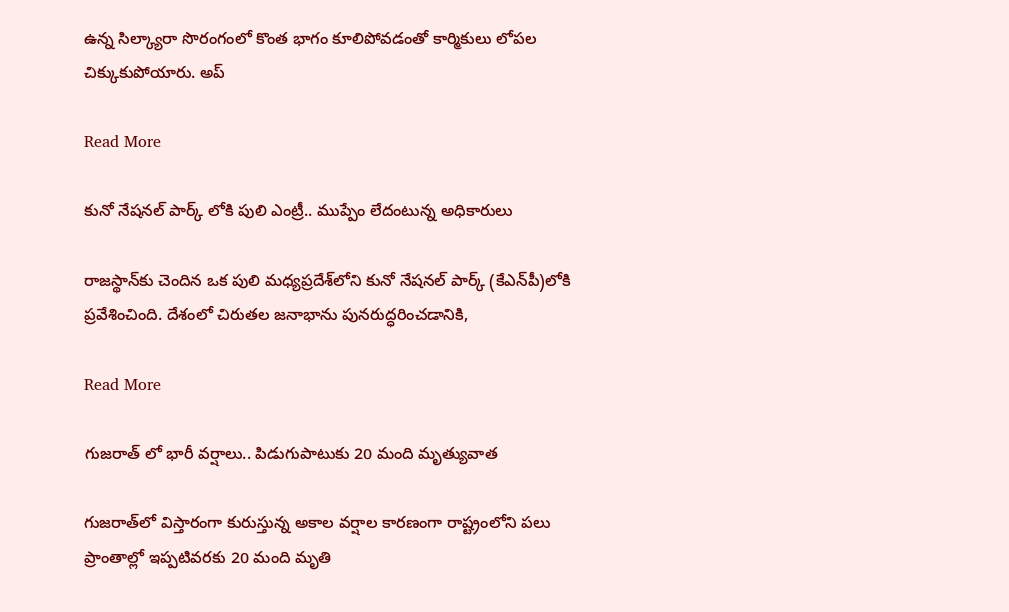ఉన్న సిల్క్యారా సొరంగంలో కొంత భాగం కూలిపోవడంతో కార్మికులు లోపల చిక్కుకుపోయారు. అప్

Read More

కునో నేషనల్ పార్క్ లోకి పులి ఎంట్రీ.. ముప్పేం లేదంటున్న అధికారులు

రాజస్థాన్‌కు చెందిన ఒక పులి మధ్యప్రదేశ్‌లోని కునో నేషనల్ పార్క్ (కేఎన్‌పీ)లోకి ప్రవేశించింది. దేశంలో చిరుతల జనాభాను పునరుద్ధరించడానికి,

Read More

గుజరాత్ లో భారీ వర్షాలు.. పిడుగుపాటుకు 20 మంది మృత్యువాత

గుజరాత్‌లో విస్తారంగా కురుస్తున్న అకాల వర్షాల కారణంగా రాష్ట్రంలోని పలు ప్రాంతాల్లో ఇప్పటివరకు 20 మంది మృతి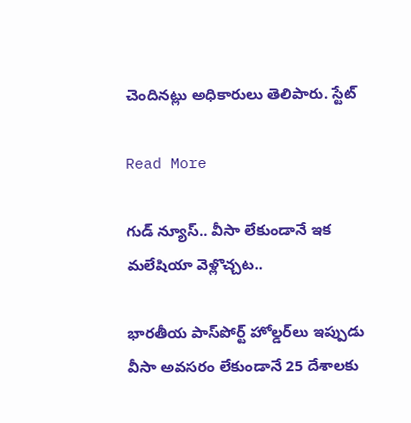చెందినట్లు అధికారులు తెలిపారు. స్టేట్

Read More

గుడ్ న్యూస్.. వీసా లేకుండానే ఇక మలేషియా వెళ్లొచ్చట..

భారతీయ పాస్‌పోర్ట్ హోల్డర్‌లు ఇప్పుడు వీసా అవసరం లేకుండానే 25 దేశాలకు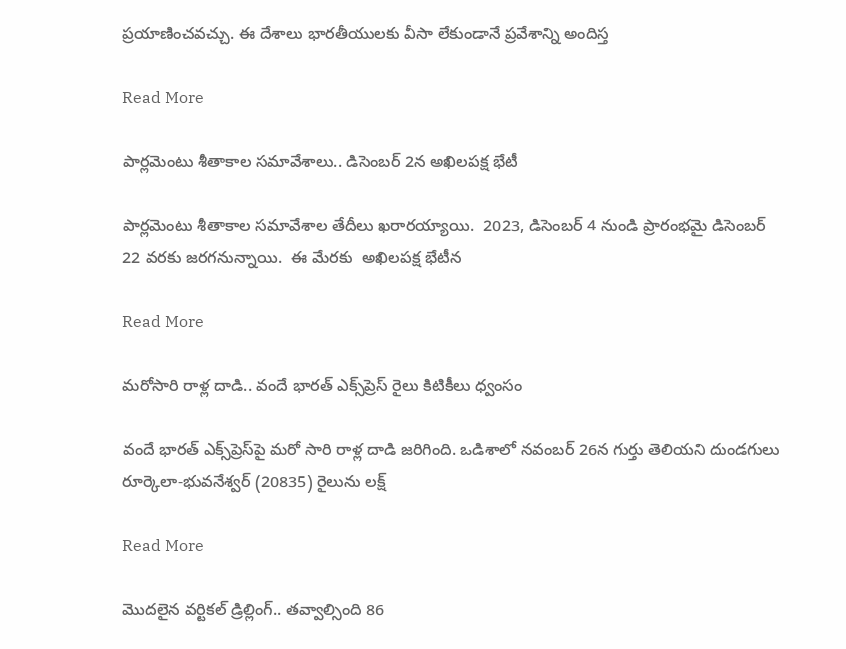ప్రయాణించవచ్చు. ఈ దేశాలు భారతీయులకు వీసా లేకుండానే ప్రవేశాన్ని అందిస్త

Read More

పార్లమెంటు శీతాకాల సమావేశాలు.. డిసెంబర్ 2న అఖిలపక్ష భేటీ

పార్లమెంటు శీతాకాల సమావేశాల తేదీలు ఖరారయ్యాయి.  2023, డిసెంబర్ 4 నుండి ప్రారంభమై డిసెంబర్ 22 వరకు జరగనున్నాయి.  ఈ మేరకు  అఖిలపక్ష భేటీన

Read More

మరోసారి రాళ్ల దాడి.. వందే భారత్ ఎక్స్‌ప్రెస్ రైలు కిటికీలు ధ్వంసం

వందే భారత్ ఎక్స్‌ప్రెస్‌పై మరో సారి రాళ్ల దాడి జరిగింది. ఒడిశాలో నవంబర్ 26న గుర్తు తెలియని దుండగులు రూర్కెలా-భువనేశ్వర్ (20835) రైలును లక్ష్

Read More

మొదలైన వర్టికల్ డ్రిల్లింగ్.. తవ్వాల్సింది 86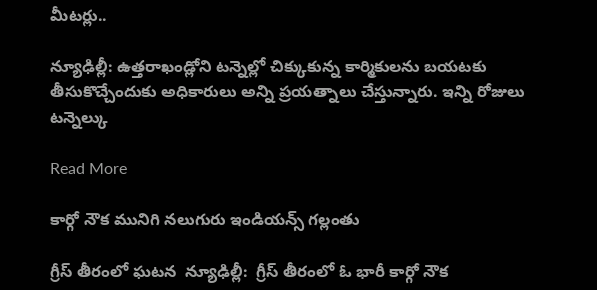మీటర్లు..

న్యూఢిల్లీ: ఉత్తరాఖండ్లోని టన్నెల్లో చిక్కుకున్న కార్మికులను బయటకు తీసుకొచ్చేందుకు అధికారులు అన్ని ప్రయత్నాలు చేస్తున్నారు. ఇన్ని రోజులు టన్నెల్కు

Read More

కార్గో నౌక మునిగి నలుగురు ఇండియన్స్ గల్లంతు

గ్రీస్ తీరంలో ఘటన  న్యూఢిల్లీ:  గ్రీస్ తీరంలో ఓ భారీ కార్గో నౌక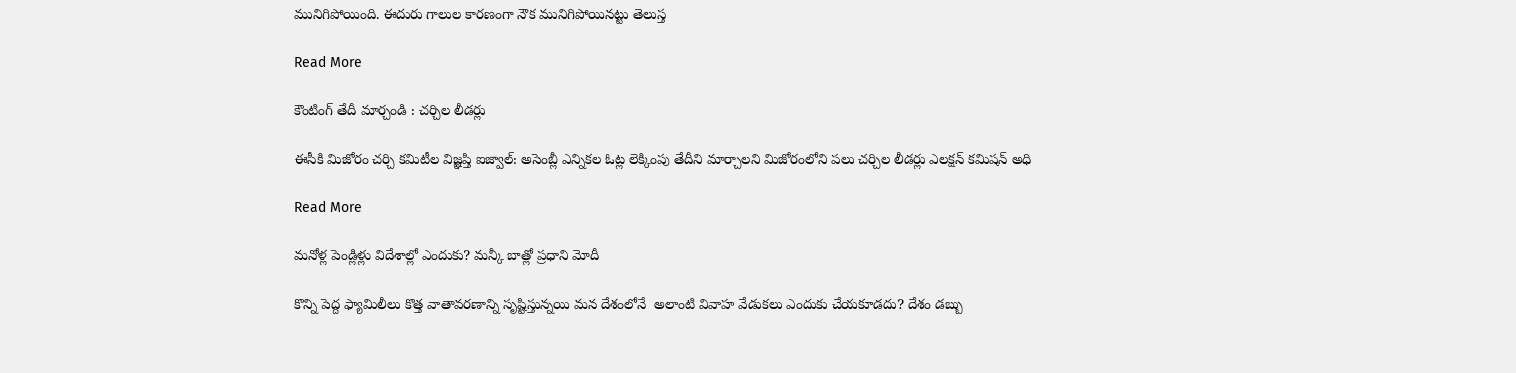మునిగిపోయింది. ఈదురు గాలుల కారణంగా నౌక మునిగిపోయినట్టు తెలుస్త

Read More

కౌంటింగ్ తేదీ మార్చండి : చర్చిల లీడర్లు

ఈసీకి మిజోరం చర్చి కమిటీల విజ్ఞప్తి ఐజ్వాల్: అసెంబ్లీ ఎన్నికల ఓట్ల లెక్కింపు తేదీని మార్చాలని మిజోరంలోని పలు చర్చిల లీడర్లు ఎలక్షన్ కమిషన్ అధి

Read More

మనోళ్ల పెండ్లిళ్లు విదేశాల్లో ఎందుకు? మన్కీ బాత్లో ప్రధాని మోదీ

కొన్ని పెద్ద ఫ్యామిలీలు కొత్త వాతావరణాన్ని సృష్టిస్తున్నయి మన దేశంలోనే  అలాంటి వివాహ వేడుకలు ఎందుకు చేయకూడదు? దేశం డబ్బు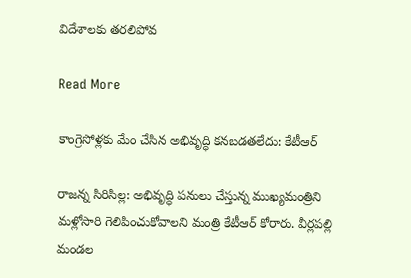విదేశాలకు తరలిపోవ

Read More

కాంగ్రెసోళ్లకు మేం చేసిన అభివృద్ధి కనబడతలేదు: కేటీఆర్

రాజన్న సిరిసిల్ల: అభివృద్ధి పనులు చేస్తున్న ముఖ్యమంత్రిని మళ్లోసారి గెలిపించుకోవాలని మంత్రి కేటీఆర్ కోరారు. వీర్లపల్లి మండల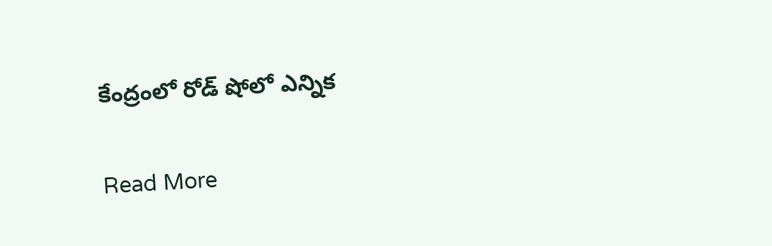కేంద్రంలో రోడ్ షోలో ఎన్నిక

Read More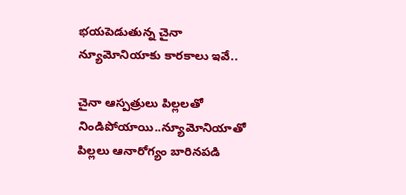భయపెడుతున్న చైనా న్యూమోనియాకు కారకాలు ఇవే..

చైనా ఆస్పత్రులు పిల్లలతో నిండిపోయాయి..న్యూమోనియాతో పిల్లలు ఆనారోగ్యం బారినపడి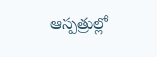ఆస్పత్రుల్లో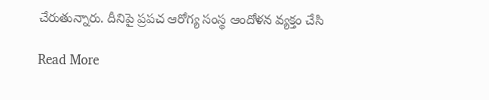చేరుతున్నారు. దీనిపై ప్రపచ ఆరోగ్య సంస్థ ఆందోళన వ్యక్తం చేసి

Read More